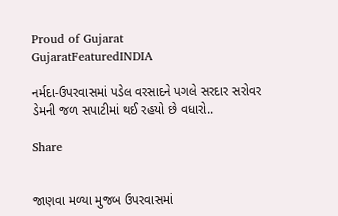Proud of Gujarat
GujaratFeaturedINDIA

નર્મદા-ઉપરવાસમાં પડેલ વરસાદને પગલે સરદાર સરોવર ડેમની જળ સપાટીમાં થઈ રહયો છે વધારો..

Share


જાણવા મળ્યા મુજબ ઉપરવાસમાં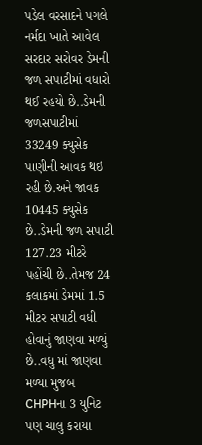પડેલ વરસાદને પગલે નર્મદા ખાતે આવેલ સરદાર સરોવર ડેમની જળ સપાટીમાં વધારો થઈ રહયો છે..ડેમની જળસપાટીમાં 33249 ક્યુસેક પાણીની આવક થઇ રહી છે.અને જાવક 10445 ક્યુસેક છે..ડેમની જળ સપાટી 127.23 મીટરે પહોંચી છે..તેમજ 24 કલાકમાં ડેમમાં 1.5 મીટર સપાટી વધી હોવાનું જાણવા મળ્યું છે..વધુ માં જાણવા મળ્યા મુજબ CHPHના 3 યુનિટ પણ ચાલુ કરાયા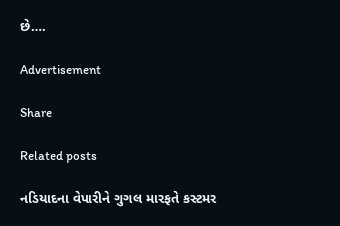છે….

Advertisement

Share

Related posts

નડિયાદના વેપારીને ગુગલ મારફતે કસ્ટમર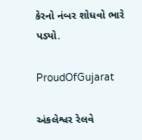કેરનો નંબર શોધવો ભારે પડ્યો.

ProudOfGujarat

અંકલેશ્વર રેલવે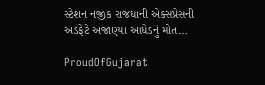સ્ટેશન નજીક રાજધાની એક્સપ્રેસની અડફેટે અજાણ્યા આધેડનું મોત…

ProudOfGujarat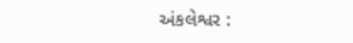અંકલેશ્વર :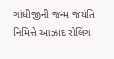ગાંધીજીની જન્મ જયંતિ નિમિત્તે આઝાદ રોલિંગ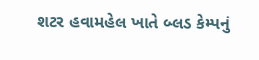શટર હવામહેલ ખાતે બ્લડ કેમ્પનું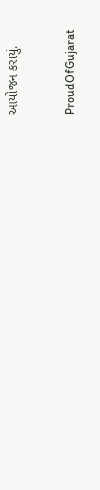આયોજન કરાયું.

ProudOfGujarat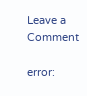Leave a Comment

error: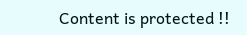Content is protected !!